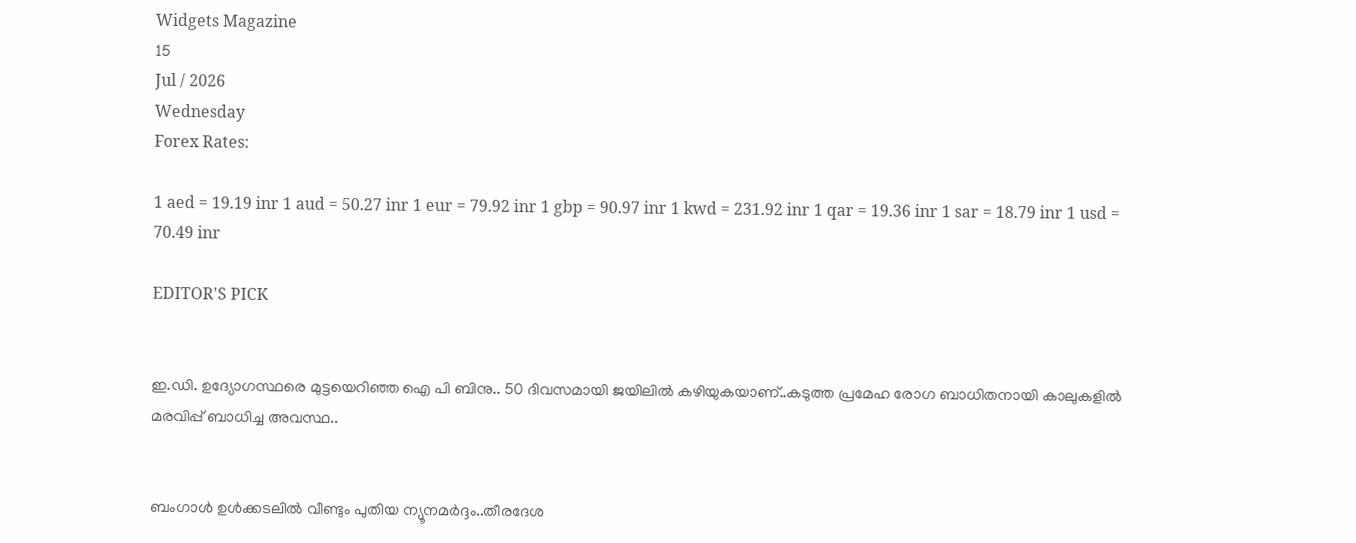Widgets Magazine
15
Jul / 2026
Wednesday
Forex Rates:

1 aed = 19.19 inr 1 aud = 50.27 inr 1 eur = 79.92 inr 1 gbp = 90.97 inr 1 kwd = 231.92 inr 1 qar = 19.36 inr 1 sar = 18.79 inr 1 usd = 70.49 inr

EDITOR'S PICK


ഇ.ഡി. ഉദ്യോഗസ്ഥരെ മുട്ടയെറിഞ്ഞ ഐ പി ബിനു.. 50 ദിവസമായി ജയിലിൽ കഴിയുകയാണ്..കടുത്ത പ്രമേഹ രോഗ ബാധിതനായി കാലുകളിൽ മരവിപ്പ് ബാധിച്ച അവസ്ഥ..


ബംഗാൾ ഉൾക്കടലിൽ വീണ്ടും പുതിയ ന്യൂനമർദ്ദം..തീരദേശ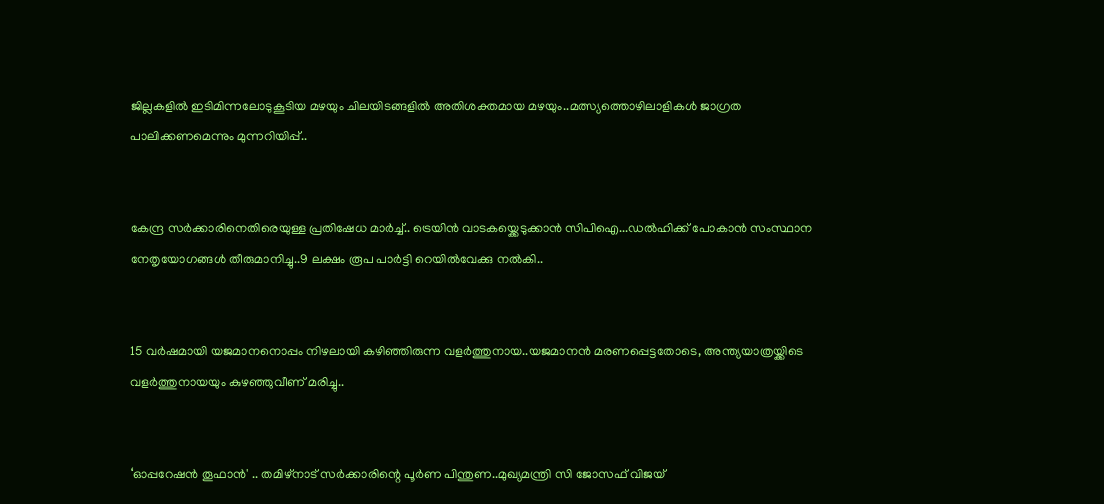ജില്ലകളിൽ ഇടിമിന്നലോടുകൂടിയ മഴയും ചിലയിടങ്ങളിൽ അതിശക്തമായ മഴയും..മത്സ്യത്തൊഴിലാളികൾ ജാഗ്രത പാലിക്കണമെന്നും മുന്നറിയിപ്പ്..


കേന്ദ്ര സർക്കാരിനെതിരെയുള്ള പ്രതിഷേധ മാർച്ച്.. ട്രെയിൻ വാടകയ്ക്കെടുക്കാൻ സിപിഐ...ഡൽഹിക്ക് പോകാൻ സംസ്ഥാന നേതൃയോഗങ്ങൾ തീരുമാനിച്ചു..9 ലക്ഷം രൂപ പാർട്ടി റെയിൽവേക്കു നൽകി..


15 വർഷമായി യജമാനനൊപ്പം നിഴലായി കഴിഞ്ഞിരുന്ന വളർത്തുനായ..യജമാനൻ മരണപ്പെട്ടതോടെ, അന്ത്യയാത്രയ്ക്കിടെ വളർത്തുനായയും കുഴഞ്ഞുവീണ് മരിച്ചു..


‘ഓപ്പറേഷൻ തൂഫാൻ' .. തമിഴ്നാട് സർക്കാരിന്റെ പൂർണ പിന്തുണ..മുഖ്യമന്ത്രി സി ജോസഫ് വിജയ്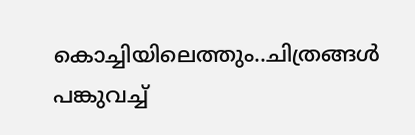കൊച്ചിയിലെത്തും..ചിത്രങ്ങൾ പങ്കുവച്ച്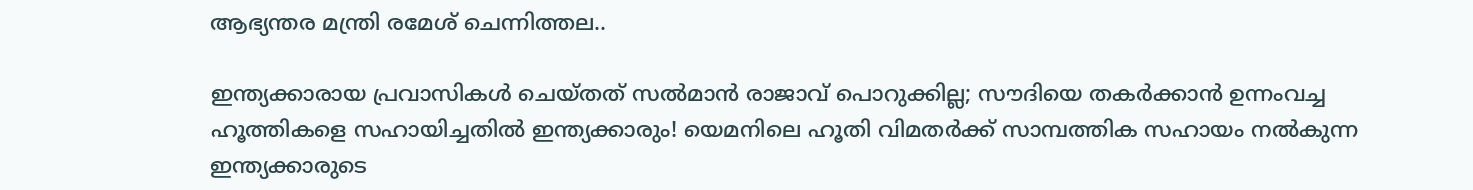ആഭ്യന്തര മന്ത്രി രമേശ് ചെന്നിത്തല..

ഇന്ത്യക്കാരായ പ്രവാസികൾ ചെയ്തത് സൽമാൻ രാജാവ് പൊറുക്കില്ല; സൗദിയെ തകർക്കാൻ ഉന്നംവച്ച ഹൂത്തികളെ സഹായിച്ചതിൽ ഇന്ത്യക്കാരും! യെമനിലെ ഹൂതി വിമതർക്ക് സാമ്പത്തിക സഹായം നൽകുന്ന ഇന്ത്യക്കാരുടെ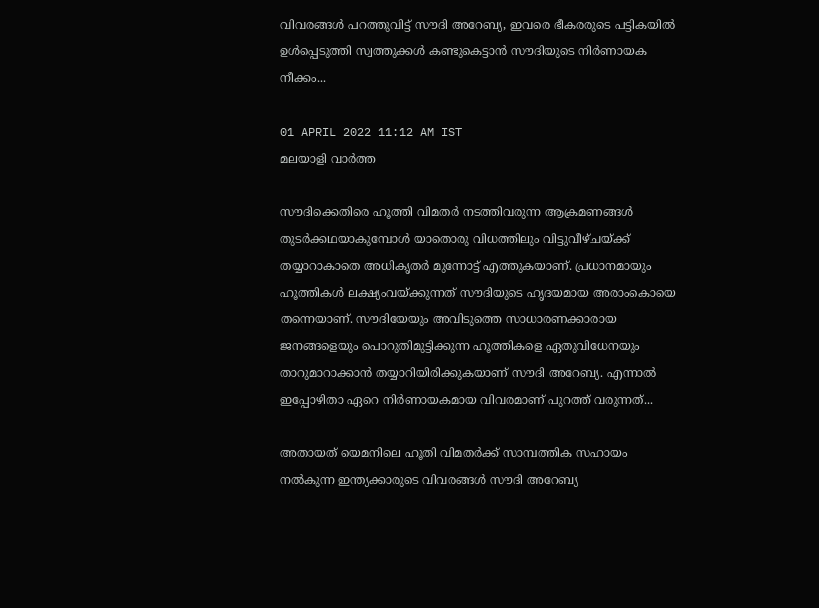വിവരങ്ങൾ പറത്തുവിട്ട് സൗദി അറേബ്യ, ഇവരെ ഭീകരരുടെ പട്ടികയിൽ ഉൾപ്പെടുത്തി സ്വത്തുക്കൾ കണ്ടുകെട്ടാൻ സൗദിയുടെ നിർണായക നീക്കം...

01 APRIL 2022 11:12 AM IST
മലയാളി വാര്‍ത്ത

സൗദിക്കെതിരെ ഹൂത്തി വിമതർ നടത്തിവരുന്ന ആക്രമണങ്ങൾ തുടർക്കഥയാകുമ്പോൾ യാതൊരു വിധത്തിലും വിട്ടുവീഴ്ചയ്ക്ക് തയ്യാറാകാതെ അധികൃതർ മുന്നോട്ട് എത്തുകയാണ്. പ്രധാനമായും ഹൂത്തികൾ ലക്ഷ്യംവയ്ക്കുന്നത് സൗദിയുടെ ഹൃദയമായ അരാംകൊയെ തന്നെയാണ്. സൗദിയേയും അവിടുത്തെ സാധാരണക്കാരായ ജനങ്ങളെയും പൊറുതിമുട്ടിക്കുന്ന ഹൂത്തികളെ ഏതുവിധേനയും താറുമാറാക്കാൻ തയ്യാറിയിരിക്കുകയാണ് സൗദി അറേബ്യ. എന്നാൽ ഇപ്പോഴിതാ ഏറെ നിർണായകമായ വിവരമാണ് പുറത്ത് വരുന്നത്...

അതായത് യെമനിലെ ഹൂതി വിമതർക്ക് സാമ്പത്തിക സഹായം നൽകുന്ന ഇന്ത്യക്കാരുടെ വിവരങ്ങൾ സൗദി അറേബ്യ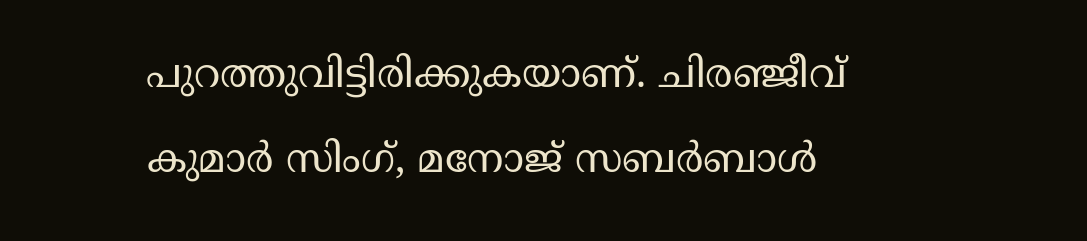പുറത്തുവിട്ടിരിക്കുകയാണ്. ചിരഞ്ജീവ് കുമാർ സിംഗ്, മനോജ് സബർബാൾ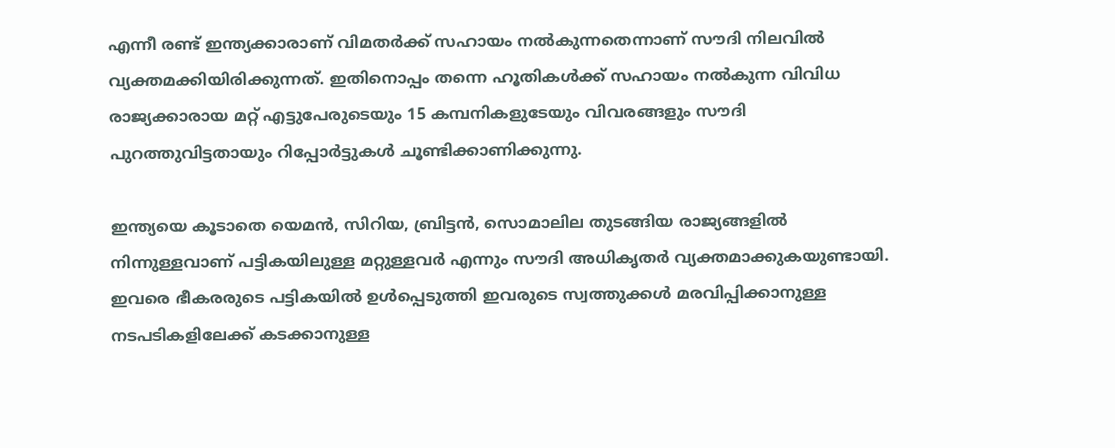എന്നീ രണ്ട് ഇന്ത്യക്കാരാണ് വിമതർക്ക് സഹായം നൽകുന്നതെന്നാണ് സൗദി നിലവിൽ വ്യക്തമക്കിയിരിക്കുന്നത്. ഇതിനൊപ്പം തന്നെ ഹൂതികൾക്ക് സഹായം നൽകുന്ന വിവിധ രാജ്യക്കാരായ മറ്റ് എട്ടുപേരുടെയും 15 കമ്പനികളുടേയും വിവരങ്ങളും സൗദി പുറത്തുവിട്ടതായും റിപ്പോർട്ടുകൾ ചൂണ്ടിക്കാണിക്കുന്നു.

ഇന്ത്യയെ കൂടാതെ യെമൻ, സിറിയ, ബ്രിട്ടൻ, സൊമാലില തുടങ്ങിയ രാജ്യങ്ങളിൽ നിന്നുള്ളവാണ് പട്ടികയിലുള്ള മറ്റുള്ളവർ എന്നും സൗദി അധികൃതർ വ്യക്തമാക്കുകയുണ്ടായി. ഇവരെ ഭീകരരുടെ പട്ടികയിൽ ഉൾപ്പെടുത്തി ഇവരുടെ സ്വത്തുക്കൾ മരവിപ്പിക്കാനുള്ള നടപടികളിലേക്ക് കടക്കാനുള്ള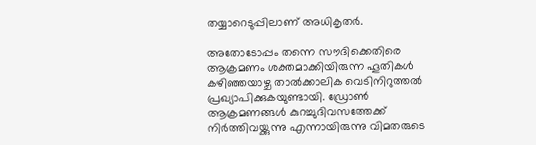തയ്യാറെടുപ്പിലാണ് അധികൃതർ.

അതോടോപ്പം തന്നെ സൗദിക്കെതിരെ ആക്രമണം ശക്തമാക്കിയിരുന്ന ഹൂതികൾ കഴിഞ്ഞയാഴ്ച താൽക്കാലിക വെടിനിറുത്തൽ പ്രഖ്യാപിക്കുകയുണ്ടായി. ഡ്രോൺ ആക്രമണങ്ങൾ കുറച്ചുദിവസത്തേക്ക് നിർത്തിവയ്ക്കുന്നു എന്നായിരുന്നു വിമതരുടെ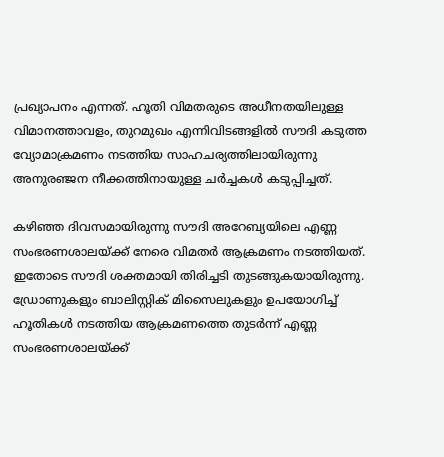പ്രഖ്യാപനം എന്നത്. ഹൂതി വിമതരുടെ അധീനതയിലുള്ള വിമാനത്താവളം, തുറമുഖം എന്നിവിടങ്ങളിൽ സൗദി കടുത്ത വ്യോമാക്രമണം നടത്തിയ സാഹചര്യത്തിലായിരുന്നു അനുരഞ്ജന നീക്കത്തിനായുള്ള ചർച്ചകൾ കടുപ്പിച്ചത്.

കഴിഞ്ഞ ദിവസമായിരുന്നു സൗദി അറേബ്യയിലെ എണ്ണ സംഭരണശാലയ്‌ക്ക് നേരെ വിമതർ ആക്രമണം നടത്തിയത്. ഇതോടെ സൗദി ശക്തമായി തിരിച്ചടി തുടങ്ങുകയായിരുന്നു. ഡ്രോണുകളും ബാലിസ്റ്റിക് മിസൈലുകളും ഉപയോഗിച്ച് ഹൂതികൾ നടത്തിയ ആക്രമണത്തെ തുടർന്ന് എണ്ണ സംഭരണശാലയ്‌ക്ക്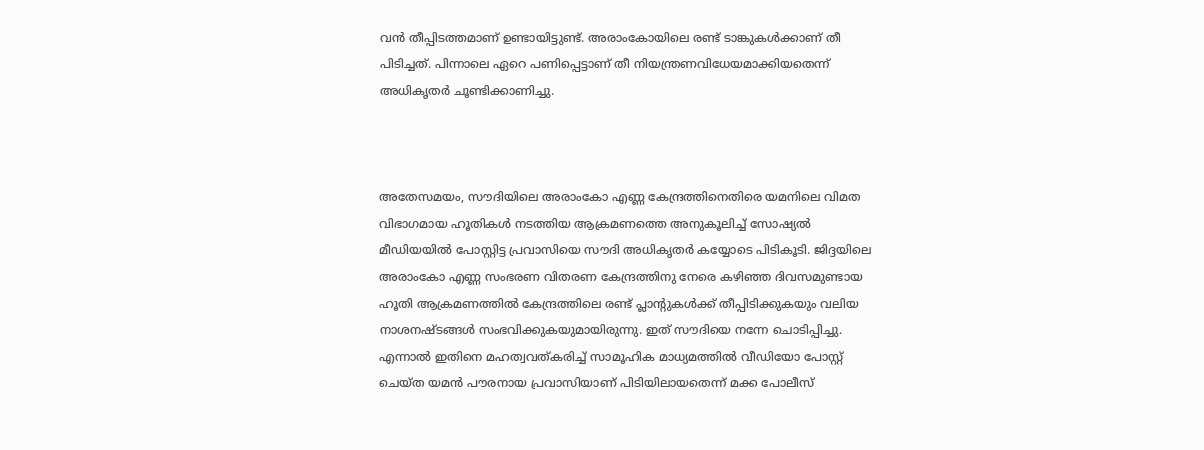വൻ തീപ്പിടത്തമാണ് ഉണ്ടായിട്ടുണ്ട്. അരാംകോയിലെ രണ്ട് ടാങ്കുകൾക്കാണ് തീ പിടിച്ചത്. പിന്നാലെ ഏറെ പണിപ്പെട്ടാണ് തീ നിയന്ത്രണവിധേയമാക്കിയതെന്ന് അധികൃതർ ചൂണ്ടിക്കാണിച്ചു.



അതേസമയം, സൗദിയിലെ അരാംകോ എണ്ണ കേന്ദ്രത്തിനെതിരെ യമനിലെ വിമത വിഭാഗമായ ഹൂതികള്‍ നടത്തിയ ആക്രമണത്തെ അനുകൂലിച്ച് സോഷ്യല്‍ മീഡിയയില്‍ പോസ്റ്റിട്ട പ്രവാസിയെ സൗദി അധികൃതര്‍ കയ്യോടെ പിടികൂടി. ജിദ്ദയിലെ അരാംകോ എണ്ണ സംഭരണ വിതരണ കേന്ദ്രത്തിനു നേരെ കഴിഞ്ഞ ദിവസമുണ്ടായ ഹൂതി ആക്രമണത്തില്‍ കേന്ദ്രത്തിലെ രണ്ട് പ്ലാന്റുകള്‍ക്ക് തീപ്പിടിക്കുകയും വലിയ നാശനഷ്ടങ്ങള്‍ സംഭവിക്കുകയുമായിരുന്നു. ഇത് സൗദിയെ നന്നേ ചൊടിപ്പിച്ചു. എന്നാൽ ഇതിനെ മഹത്വവത്കരിച്ച് സാമൂഹിക മാധ്യമത്തില്‍ വീഡിയോ പോസ്റ്റ് ചെയ്ത യമന്‍ പൗരനായ പ്രവാസിയാണ് പിടിയിലായതെന്ന് മക്ക പോലീസ്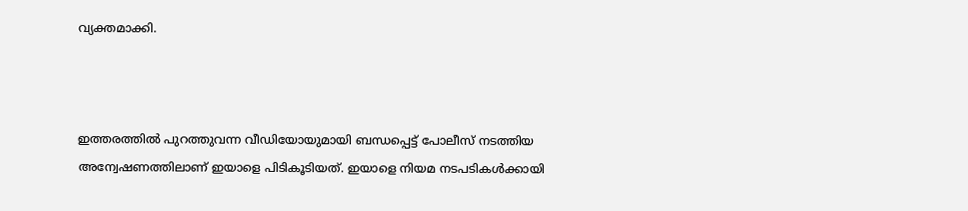വ്യക്തമാക്കി.



ഇത്തരത്തിൽ പുറത്തുവന്ന വീഡിയോയുമായി ബന്ധപ്പെട്ട് പോലീസ് നടത്തിയ അന്വേഷണത്തിലാണ് ഇയാളെ പിടികൂടിയത്. ഇയാളെ നിയമ നടപടികള്‍ക്കായി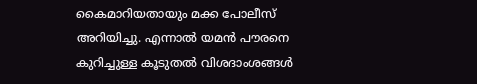കൈമാറിയതായും മക്ക പോലീസ് അറിയിച്ചു. എന്നാൽ യമന്‍ പൗരനെ കുറിച്ചുള്ള കൂടുതല്‍ വിശദാംശങ്ങള്‍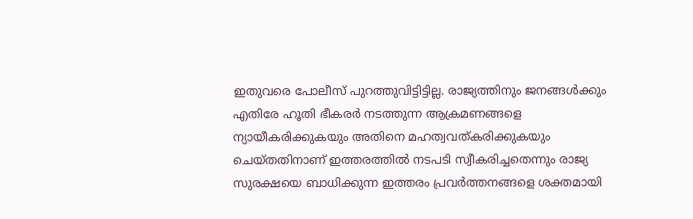ഇതുവരെ പോലീസ് പുറത്തുവിട്ടിട്ടില്ല. രാജ്യത്തിനും ജനങ്ങള്‍ക്കും എതിരേ ഹൂതി ഭീകരര്‍ നടത്തുന്ന ആക്രമണങ്ങളെ ന്യായീകരിക്കുകയും അതിനെ മഹത്വവത്കരിക്കുകയും ചെയ്തതിനാണ് ഇത്തരത്തിൽ നടപടി സ്വീകരിച്ചതെന്നും രാജ്യ സുരക്ഷയെ ബാധിക്കുന്ന ഇത്തരം പ്രവര്‍ത്തനങ്ങളെ ശക്തമായി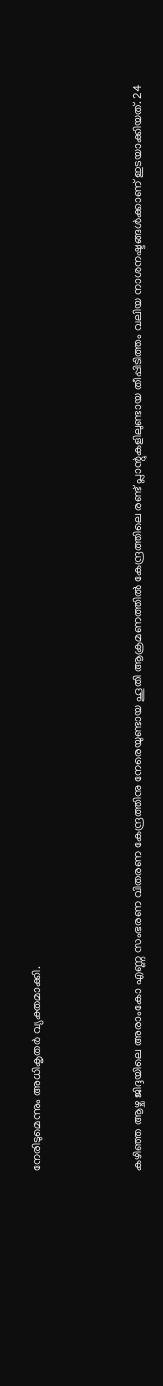നേരിടുമെന്നും അധികൃതര്‍ വ്യക്തമാക്കി.



കഴിഞ്ഞ ആഴ്ച ജിദ്ദയിലെ അരാംകോ എണ്ണ സംഭരണ വിതരണ കേന്ദ്രത്തിനു നേരെയുണ്ടായ ഹൂതി ആക്രമണത്തില്‍ കേന്ദ്രത്തിലെ രണ്ട് പ്ലാന്റുകളിലുണ്ടായ തീപ്പിടിത്തം വലിയ നാശനഷ്ടങ്ങള്‍ക്കാണ് ഇടയാക്കിയത്. 24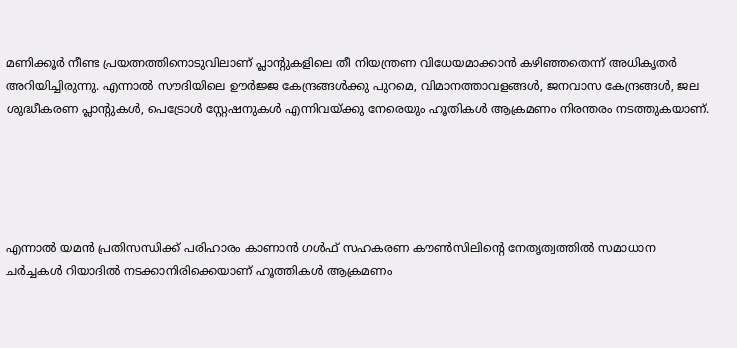മണിക്കൂര്‍ നീണ്ട പ്രയത്നത്തിനൊടുവിലാണ് പ്ലാന്റുകളിലെ തീ നിയന്ത്രണ വിധേയമാക്കാൻ കഴിഞ്ഞതെന്ന് അധികൃതർ അറിയിച്ചിരുന്നു. എന്നാൽ സൗദിയിലെ ഊര്‍ജ്ജ കേന്ദ്രങ്ങള്‍ക്കു പുറമെ, വിമാനത്താവളങ്ങള്‍, ജനവാസ കേന്ദ്രങ്ങള്‍, ജല ശുദ്ധീകരണ പ്ലാന്റുകള്‍, പെട്രോള്‍ സ്റ്റേഷനുകള്‍ എന്നിവയ്ക്കു നേരെയും ഹൂതികള്‍ ആക്രമണം നിരന്തരം നടത്തുകയാണ്.





എന്നാൽ യമന്‍ പ്രതിസന്ധിക്ക് പരിഹാരം കാണാന്‍ ഗള്‍ഫ് സഹകരണ കൗണ്‍സിലിന്റെ നേതൃത്വത്തില്‍ സമാധാന ചര്‍ച്ചകള്‍ റിയാദില്‍ നടക്കാനിരിക്കെയാണ് ഹൂത്തികള്‍ ആക്രമണം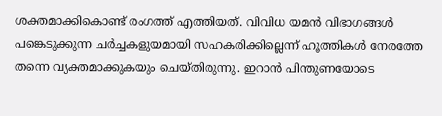ശക്തമാക്കികൊണ്ട് രംഗത്ത് എത്തിയത്. വിവിധ യമന്‍ വിഭാഗങ്ങള്‍ പങ്കെടുക്കുന്ന ചര്‍ച്ചകളുയമായി സഹകരിക്കില്ലെന്ന് ഹൂത്തികള്‍ നേരത്തേ തന്നെ വ്യക്തമാക്കുകയും ചെയ്തിരുന്നു. ഇറാന്‍ പിന്തുണയോടെ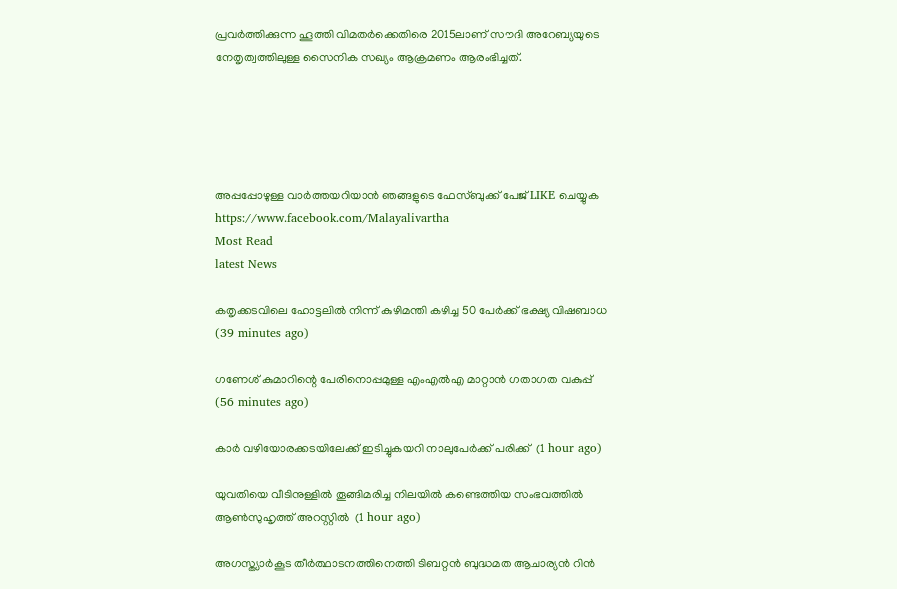പ്രവര്‍ത്തിക്കുന്ന ഹൂത്തി വിമതര്‍ക്കെതിരെ 2015ലാണ് സൗദി അറേബ്യയുടെ നേതൃത്വത്തിലുള്ള സൈനിക സഖ്യം ആക്രമണം ആരംഭിച്ചത്.





അപ്പപ്പോഴുള്ള വാര്‍ത്തയറിയാന്‍ ഞങ്ങളുടെ ഫേസ്‌ബുക്ക്‌ പേജ് LIKE ചെയ്യുക
https://www.facebook.com/Malayalivartha
Most Read
latest News

കതൃക്കടവിലെ ഹോട്ടലില്‍ നിന്ന് കുഴിമന്തി കഴിച്ച 50 പേര്‍ക്ക് ഭക്ഷ്യ വിഷബാധ  (39 minutes ago)

ഗണേശ് കുമാറിന്റെ പേരിനൊപ്പമുള്ള എംഎല്‍എ മാറ്റാന്‍ ഗതാഗത വകുപ്പ്  (56 minutes ago)

കാര്‍ വഴിയോരക്കടയിലേക്ക് ഇടിച്ചുകയറി നാലുപേര്‍ക്ക് പരിക്ക്  (1 hour ago)

യുവതിയെ വീടിനുള്ളില്‍ തൂങ്ങിമരിച്ച നിലയില്‍ കണ്ടെത്തിയ സംഭവത്തില്‍ ആണ്‍സുഹൃത്ത് അറസ്റ്റില്‍  (1 hour ago)

അഗസ്ത്യാര്‍കൂട തീര്‍ത്ഥാടനത്തിനെത്തി ടിബറ്റന്‍ ബുദ്ധമത ആചാര്യന്‍ റിന്‍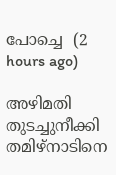പോച്ചെ  (2 hours ago)

അഴിമതി തുടച്ചുനീക്കി തമിഴ്‌നാടിനെ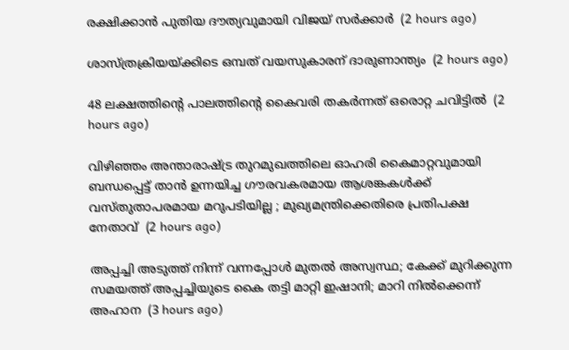രക്ഷിക്കാന്‍ പുതിയ ദൗത്യവുമായി വിജയ് സര്‍ക്കാര്‍  (2 hours ago)

ശാസ്ത്രക്രിയയ്ക്കിടെ ഒമ്പത് വയസുകാരന് ദാരുണാന്ത്യം  (2 hours ago)

48 ലക്ഷത്തിന്റെ പാലത്തിന്റെ കൈവരി തകര്‍ന്നത് ഒരൊറ്റ ചവിട്ടില്‍  (2 hours ago)

വിഴിഞ്ഞം അന്താരാഷ്ട്ര തുറമുഖത്തിലെ ഓഹരി കൈമാറ്റവുമായി ബന്ധപ്പെട്ട് താൻ ഉന്നയിച്ച ഗൗരവകരമായ ആശങ്കകൾക്ക് വസ്തുതാപരമായ മറുപടിയില്ല ; മുഖ്യമന്ത്രിക്കെതിരെ പ്രതിപക്ഷ നേതാവ്  (2 hours ago)

അപ്പച്ചി അടുത്ത് നിന്ന് വന്നപ്പോൾ മുതൽ അസ്വസ്ഥ; കേക്ക് മുറിക്കുന്ന സമയത്ത് അപ്പച്ചിയുടെ കൈ തട്ടി മാറ്റി ഇഷാനി; മാറി നിൽക്കെന്ന് അഹാന  (3 hours ago)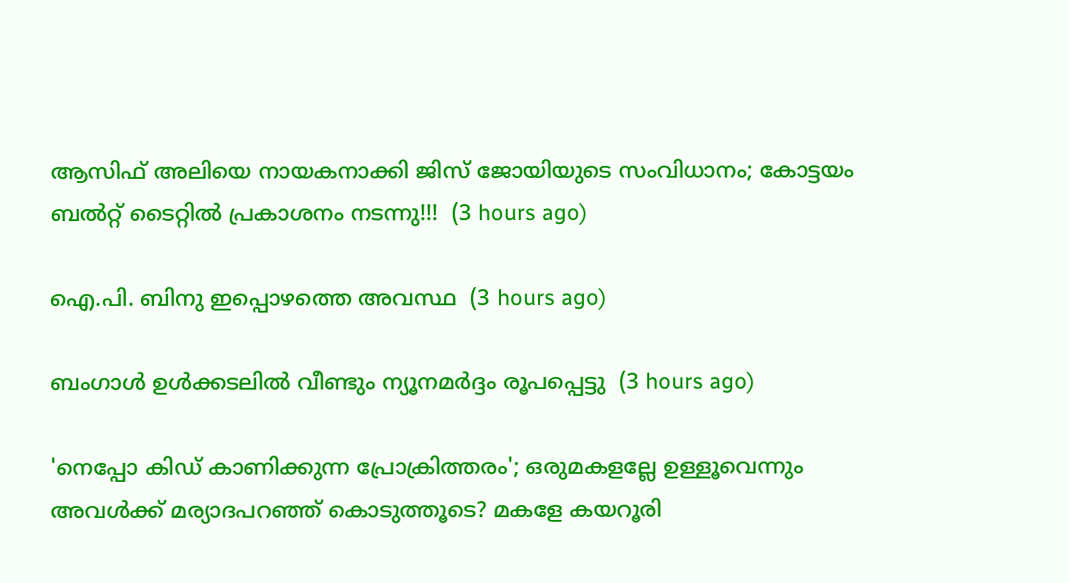ആസിഫ് അലിയെ നായകനാക്കി ജിസ് ജോയിയുടെ സംവിധാനം; കോട്ടയം ബൽറ്റ് ടൈറ്റിൽ പ്രകാശനം നടന്നു!!!  (3 hours ago)

ഐ.പി. ബിനു ഇപ്പൊഴത്തെ അവസ്ഥ  (3 hours ago)

ബംഗാൾ ഉൾക്കടലിൽ വീണ്ടും ന്യൂനമർദ്ദം രൂപപ്പെട്ടു  (3 hours ago)

'നെപ്പോ കിഡ് കാണിക്കുന്ന പ്രോക്രിത്തരം'; ഒരുമകളല്ലേ ഉള്ളൂവെന്നും അവൾക്ക് മര്യാദപറഞ്ഞ് കൊടുത്തൂടെ? മകളേ കയറൂരി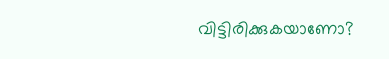വിട്ടിരിക്കുകയാണോ?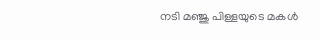നടി മഞ്ജു പിള്ളയുടെ മകൾ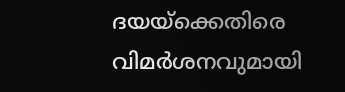ദയയ്ക്കെതിരെ വിമർശനവുമായി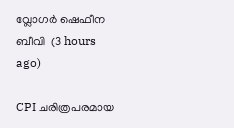വ്ലോഗർ ഷെഫീന ബീവി  (3 hours ago)

CPI ചരിത്രപരമായ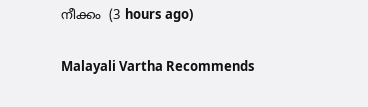നീക്കം  (3 hours ago)

Malayali Vartha Recommends